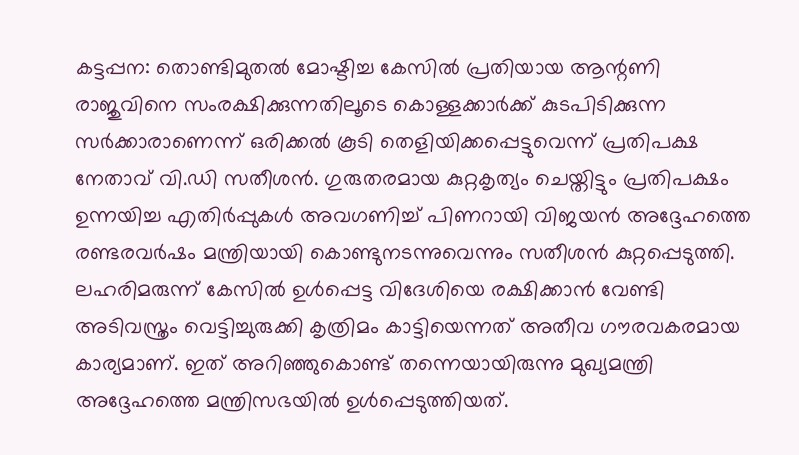കട്ടപ്പന: തൊണ്ടിമുതൽ മോഷ്ടിച്ച കേസിൽ പ്രതിയായ ആന്റണി രാജുവിനെ സംരക്ഷിക്കുന്നതിലൂടെ കൊള്ളക്കാർക്ക് കുടപിടിക്കുന്ന സർക്കാരാണെന്ന് ഒരിക്കൽ കൂടി തെളിയിക്കപ്പെട്ടുവെന്ന് പ്രതിപക്ഷ നേതാവ് വി.ഡി സതീശൻ. ഗുരുതരമായ കുറ്റകൃത്യം ചെയ്തിട്ടും പ്രതിപക്ഷം ഉന്നയിച്ച എതിർപ്പുകൾ അവഗണിച്ച് പിണറായി വിജയൻ അദ്ദേഹത്തെ രണ്ടരവർഷം മന്ത്രിയായി കൊണ്ടുനടന്നുവെന്നും സതീശൻ കുറ്റപ്പെടുത്തി.
ലഹരിമരുന്ന് കേസിൽ ഉൾപ്പെട്ട വിദേശിയെ രക്ഷിക്കാൻ വേണ്ടി അടിവസ്ത്രം വെട്ടിച്ചുരുക്കി കൃത്രിമം കാട്ടിയെന്നത് അതീവ ഗൗരവകരമായ കാര്യമാണ്. ഇത് അറിഞ്ഞുകൊണ്ട് തന്നെയായിരുന്നു മുഖ്യമന്ത്രി അദ്ദേഹത്തെ മന്ത്രിസഭയിൽ ഉൾപ്പെടുത്തിയത്.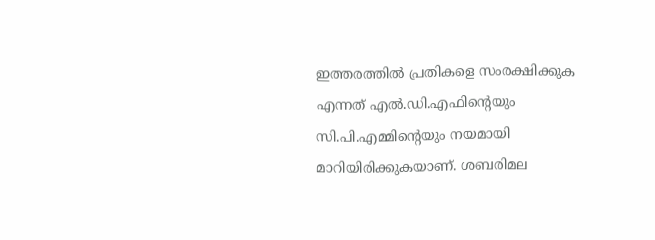ഇത്തരത്തിൽ പ്രതികളെ സംരക്ഷിക്കുക എന്നത് എൽ.ഡി.എഫിന്റെയും സി.പി.എമ്മിന്റെയും നയമായി മാറിയിരിക്കുകയാണ്. ശബരിമല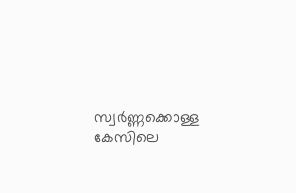സ്വർണ്ണക്കൊള്ള കേസിലെ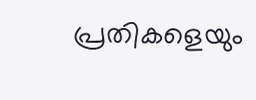പ്രതികളെയും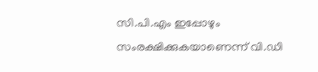സി.പി.എം ഇപ്പോഴും സംരക്ഷിക്കുകയാണെന്ന് വി.ഡി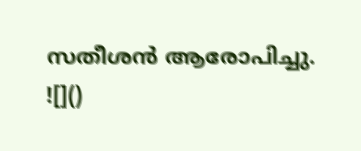സതീശൻ ആരോപിച്ചു.
![]()